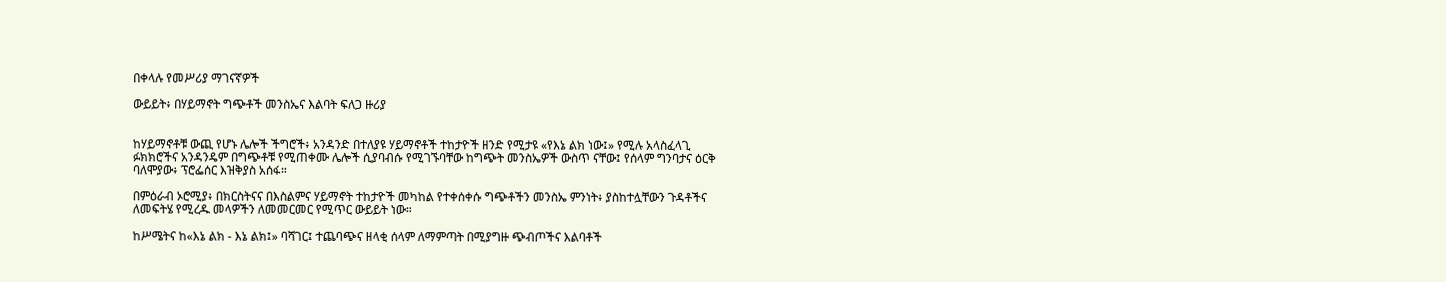በቀላሉ የመሥሪያ ማገናኛዎች

ውይይት፥ በሃይማኖት ግጭቶች መንስኤና እልባት ፍለጋ ዙሪያ


ከሃይማኖቶቹ ውጪ የሆኑ ሌሎች ችግሮች፥ አንዳንድ በተለያዩ ሃይማኖቶች ተከታዮች ዘንድ የሚታዩ «የእኔ ልክ ነው፤» የሚሉ አላስፈላጊ ፉክክሮችና አንዳንዴም በግጭቶቹ የሚጠቀሙ ሌሎች ሲያባብሱ የሚገኙባቸው ከግጭት መንስኤዎች ውስጥ ናቸው፤ የሰላም ግንባታና ዕርቅ ባለሞያው፥ ፕሮፌሰር እዝቅያስ አሰፋ።

በምዕራብ ኦሮሚያ፥ በክርስትናና በእስልምና ሃይማኖት ተከታዮች መካከል የተቀሰቀሱ ግጭቶችን መንስኤ ምንነት፥ ያስከተሏቸውን ጉዳቶችና ለመፍትሄ የሚረዱ መላዎችን ለመመርመር የሚጥር ውይይት ነው።

ከሥሜትና ከ«እኔ ልክ - እኔ ልክ፤» ባሻገር፤ ተጨባጭና ዘላቂ ሰላም ለማምጣት በሚያግዙ ጭብጦችና እልባቶች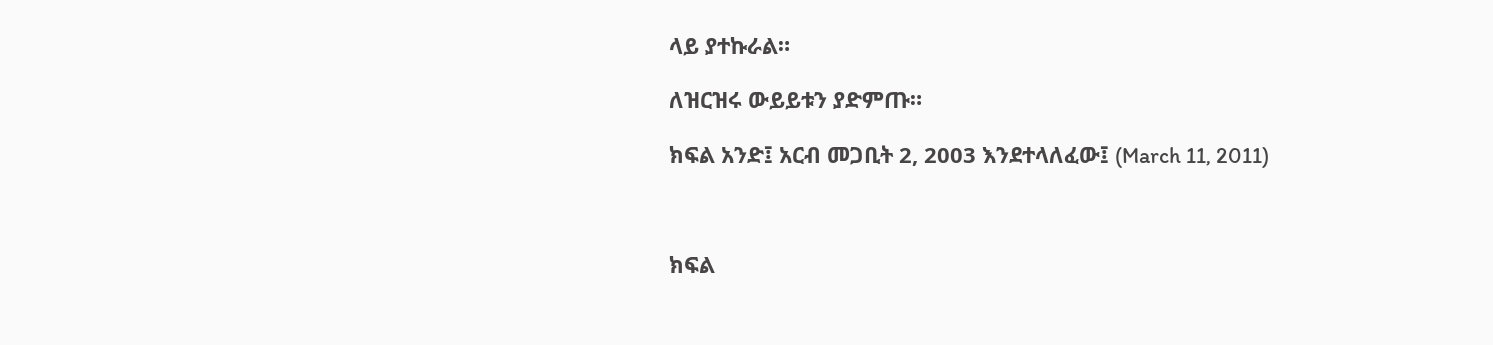ላይ ያተኩራል።

ለዝርዝሩ ውይይቱን ያድምጡ።

ክፍል አንድ፤ አርብ መጋቢት 2, 2003 እንደተላለፈው፤ (March 11, 2011)



ክፍል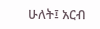ሁለት፤ አርብ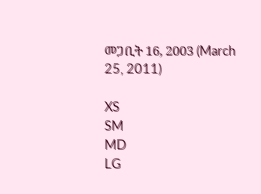መጋቢት 16, 2003 (March 25, 2011)

XS
SM
MD
LG